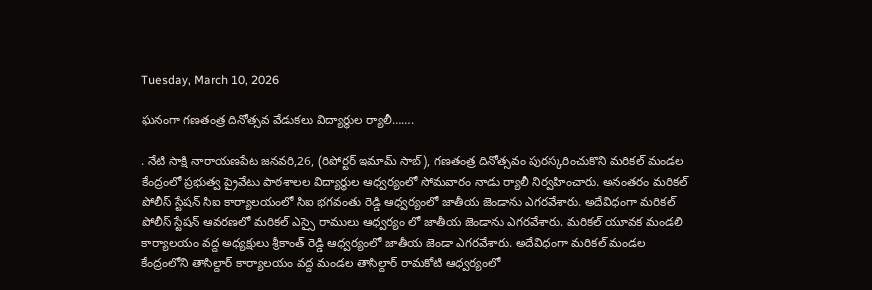Tuesday, March 10, 2026

ఘనంగా గణతంత్ర దినోత్సవ వేడుకలు విద్యార్థుల ర్యాలీ…….

. నేటి సాక్షి నారాయణపేట జనవరి,26, (రిపోర్టర్ ఇమామ్ సాబ్), గణతంత్ర దినోత్సవం పురస్కరించుకొని మరికల్ మండల కేంద్రంలో ప్రభుత్వ ప్రైవేటు పాఠశాలల విద్యార్థుల ఆధ్వర్యంలో సోమవారం నాడు ర్యాలీ నిర్వహించారు. అనంతరం మరికల్ పోలీస్ స్టేషన్ సిఐ కార్యాలయంలో సిఐ భగవంతు రెడ్డి ఆధ్వర్యంలో జాతీయ జెండాను ఎగరవేశారు. అదేవిధంగా మరికల్ పోలీస్ స్టేషన్ ఆవరణలో మరికల్ ఎస్సై రాములు ఆధ్వర్యం లో జాతీయ జెండాను ఎగరవేశారు. మరికల్ యూవక మండలి కార్యాలయం వద్ద అధ్యక్షులు శ్రీకాంత్ రెడ్డి ఆధ్వర్యంలో జాతీయ జెండా ఎగరవేశారు. అదేవిధంగా మరికల్ మండల కేంద్రంలోని తాసిల్దార్ కార్యాలయం వద్ద మండల తాసిల్దార్ రామకోటి ఆధ్వర్యంలో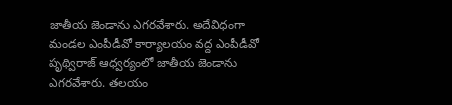జాతీయ జెండాను ఎగరవేశారు. అదేవిధంగా మండల ఎంపీడీవో కార్యాలయం వద్ద ఎంపీడీవో పృథ్విరాజ్ ఆధ్వర్యంలో జాతీయ జెండాను ఎగరవేశారు. తలయం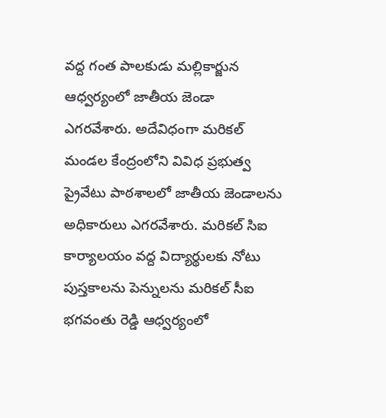వద్ద గంత పాలకుడు మల్లికార్జున ఆధ్వర్యంలో జాతీయ జెండా ఎగరవేశారు. అదేవిధంగా మరికల్ మండల కేంద్రంలోని వివిధ ప్రభుత్వ ప్రైవేటు పాఠశాలలో జాతీయ జెండాలను అధికారులు ఎగరవేశారు. మరికల్ సిఐ కార్యాలయం వద్ద విద్యార్థులకు నోటు పుస్తకాలను పెన్నులను మరికల్ సీఐ భగవంతు రెడ్డి ఆధ్వర్యంలో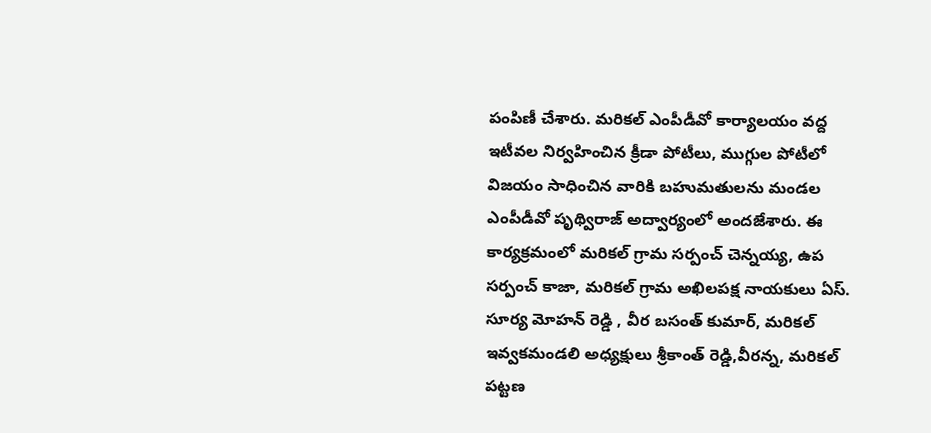పంపిణీ చేశారు. మరికల్ ఎంపీడీవో కార్యాలయం వద్ద ఇటీవల నిర్వహించిన క్రీడా పోటీలు, ముగ్గుల పోటీలో విజయం సాధించిన వారికి బహుమతులను మండల ఎంపీడీవో పృథ్విరాజ్ అద్వార్యంలో అందజేశారు. ఈ కార్యక్రమంలో మరికల్ గ్రామ సర్పంచ్ చెన్నయ్య, ఉప సర్పంచ్ కాజా, మరికల్ గ్రామ అఖిలపక్ష నాయకులు ఏస్. సూర్య మోహన్ రెడ్డి , వీర బసంత్ కుమార్, మరికల్ ఇవ్వకమండలి అధ్యక్షులు శ్రీకాంత్ రెడ్డి,వీరన్న, మరికల్ పట్టణ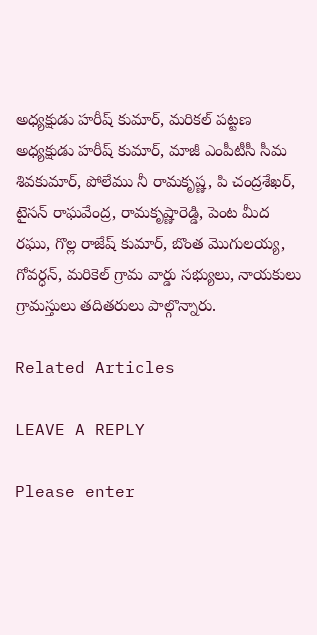అధ్యక్షుడు హరీష్ కుమార్, మరికల్ పట్టణ అధ్యక్షుడు హరీష్ కుమార్, మాజీ ఎంపీటీసీ సీమ శివకుమార్, పోలేము నీ రామకృష్ణ, పి చంద్రశేఖర్, టైసన్ రాఘవేంద్ర, రామకృష్ణారెడ్డి, పెంట మీద రఘు, గొల్ల రాజేష్ కుమార్, బొంత మొగులయ్య, గోవర్ధన్, మరికెల్ గ్రామ వార్డు సభ్యులు, నాయకులు గ్రామస్తులు తదితరులు పాల్గొన్నారు.

Related Articles

LEAVE A REPLY

Please enter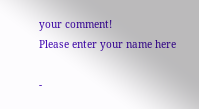your comment!
Please enter your name here

-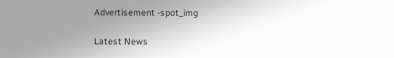Advertisement -spot_img

Latest News